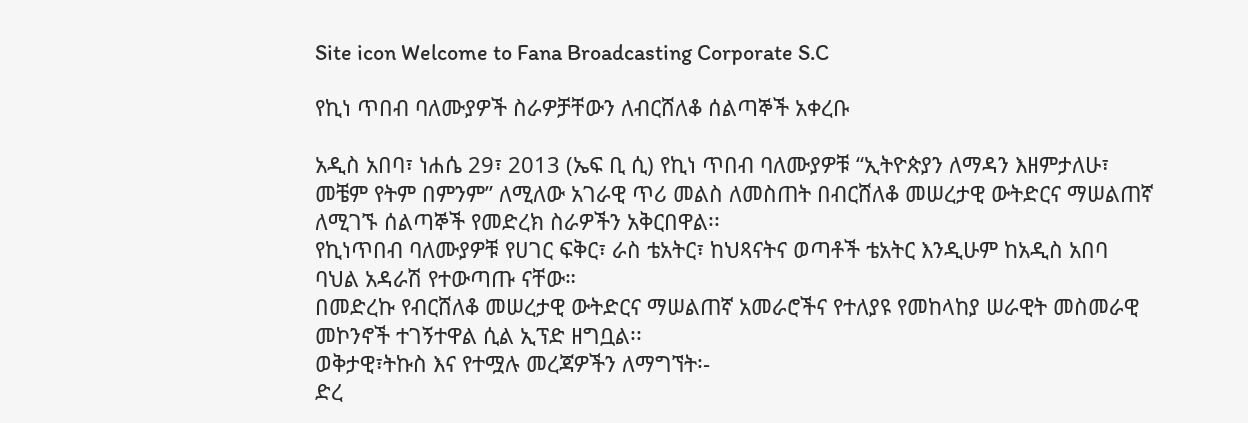Site icon Welcome to Fana Broadcasting Corporate S.C

የኪነ ጥበብ ባለሙያዎች ስራዎቻቸውን ለብርሸለቆ ሰልጣኞች አቀረቡ

አዲስ አበባ፣ ነሐሴ 29፣ 2013 (ኤፍ ቢ ሲ) የኪነ ጥበብ ባለሙያዎቹ “ኢትዮጵያን ለማዳን እዘምታለሁ፣ መቼም የትም በምንም” ለሚለው አገራዊ ጥሪ መልስ ለመስጠት በብርሸለቆ መሠረታዊ ውትድርና ማሠልጠኛ ለሚገኙ ሰልጣኞች የመድረክ ስራዎችን አቅርበዋል፡፡
የኪነጥበብ ባለሙያዎቹ የሀገር ፍቅር፣ ራስ ቴአትር፣ ከህጻናትና ወጣቶች ቴአትር እንዲሁም ከአዲስ አበባ ባህል አዳራሽ የተውጣጡ ናቸው።
በመድረኩ የብርሸለቆ መሠረታዊ ውትድርና ማሠልጠኛ አመራሮችና የተለያዩ የመከላከያ ሠራዊት መስመራዊ መኮንኖች ተገኝተዋል ሲል ኢፕድ ዘግቧል፡፡
ወቅታዊ፣ትኩስ እና የተሟሉ መረጃዎችን ለማግኘት፡-
ድረ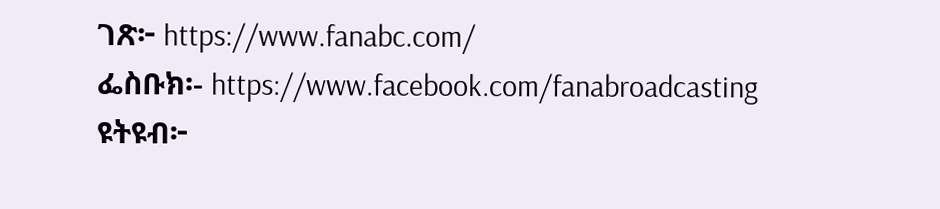ገጽ፦ https://www.fanabc.com/
ፌስቡክ፡- https://www.facebook.com/fanabroadcasting
ዩትዩብ፦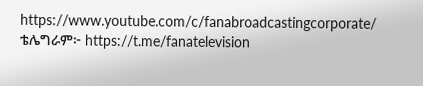https://www.youtube.com/c/fanabroadcastingcorporate/
ቴሌግራም፦ https://t.me/fanatelevision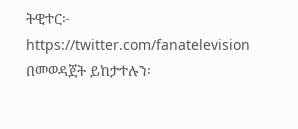ትዊተር፦ https://twitter.com/fanatelevision በመወዳጀት ይከታተሉን፡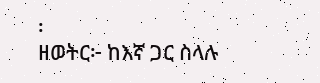፡
ዘወትር፦ ከእኛ ጋር ስላሉ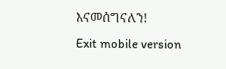እናመሰግናለን!
Exit mobile version